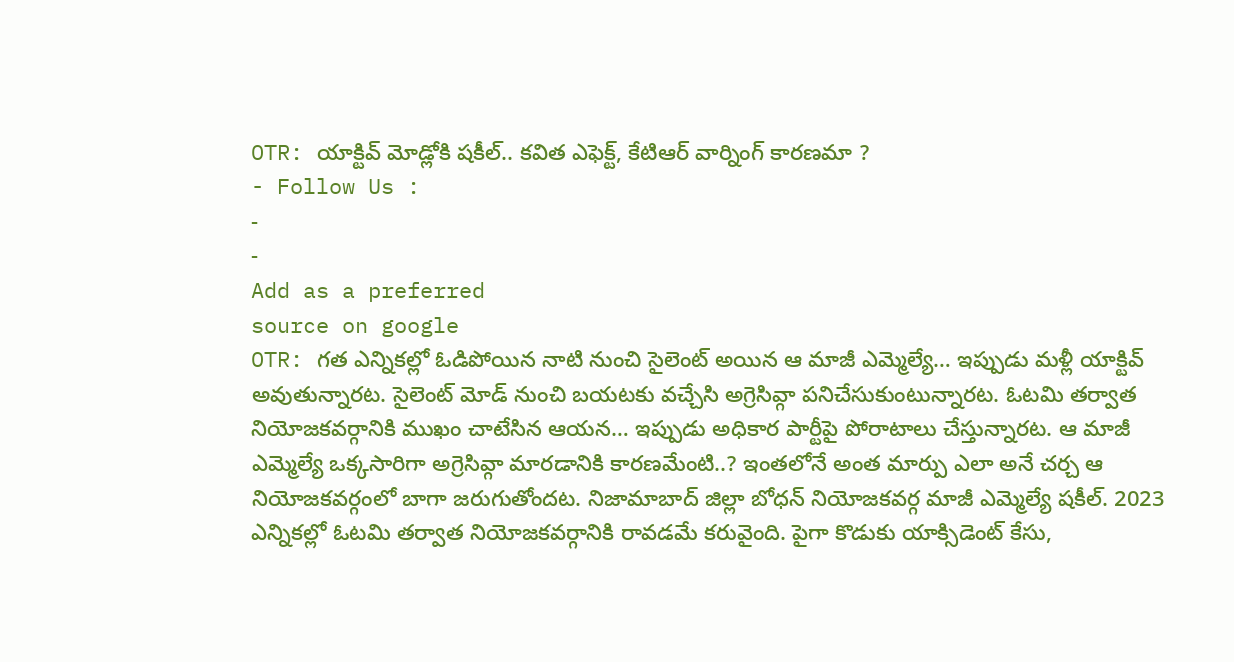OTR: యాక్టివ్ మోడ్లోకి షకీల్.. కవిత ఎఫెక్ట్, కేటిఆర్ వార్నింగ్ కారణమా ?
- Follow Us :
-
-
Add as a preferred
source on google
OTR: గత ఎన్నికల్లో ఓడిపోయిన నాటి నుంచి సైలెంట్ అయిన ఆ మాజీ ఎమ్మెల్యే… ఇప్పుడు మళ్లీ యాక్టివ్ అవుతున్నారట. సైలెంట్ మోడ్ నుంచి బయటకు వచ్చేసి అగ్రెసివ్గా పనిచేసుకుంటున్నారట. ఓటమి తర్వాత నియోజకవర్గానికి ముఖం చాటేసిన ఆయన… ఇప్పుడు అధికార పార్టీపై పోరాటాలు చేస్తున్నారట. ఆ మాజీ ఎమ్మెల్యే ఒక్కసారిగా అగ్రెసివ్గా మారడానికి కారణమేంటి..? ఇంతలోనే అంత మార్పు ఎలా అనే చర్చ ఆ నియోజకవర్గంలో బాగా జరుగుతోందట. నిజామాబాద్ జిల్లా బోధన్ నియోజకవర్గ మాజీ ఎమ్మెల్యే షకీల్. 2023 ఎన్నికల్లో ఓటమి తర్వాత నియోజకవర్గానికి రావడమే కరువైంది. పైగా కొడుకు యాక్సిడెంట్ కేసు,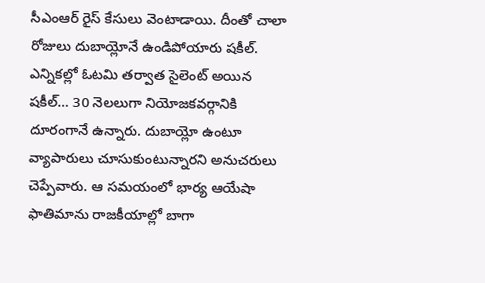సీఎంఆర్ రైస్ కేసులు వెంటాడాయి. దీంతో చాలా రోజులు దుబాయ్లోనే ఉండిపోయారు షకీల్. ఎన్నికల్లో ఓటమి తర్వాత సైలెంట్ అయిన షకీల్… 30 నెలలుగా నియోజకవర్గానికి దూరంగానే ఉన్నారు. దుబాయ్లో ఉంటూ వ్యాపారులు చూసుకుంటున్నారని అనుచరులు చెప్పేవారు. ఆ సమయంలో భార్య ఆయేషా ఫాతిమాను రాజకీయాల్లో బాగా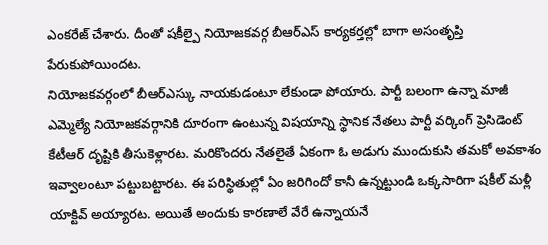ఎంకరేజ్ చేశారు. దీంతో షకీల్పై నియోజకవర్గ బీఆర్ఎస్ కార్యకర్తల్లో బాగా అసంతృప్తి పేరుకుపోయిందట.
నియోజకవర్గంలో బీఆర్ఎస్కు నాయకుడంటూ లేకుండా పోయారు. పార్టీ బలంగా ఉన్నా మాజీ ఎమ్మెల్యే నియోజకవర్గానికి దూరంగా ఉంటున్న విషయాన్ని స్థానిక నేతలు పార్టీ వర్కింగ్ ప్రెసిడెంట్ కేటీఆర్ దృష్టికి తీసుకెళ్లారట. మరికొందరు నేతలైతే ఏకంగా ఓ అడుగు ముందుకుసి తమకో అవకాశం ఇవ్వాలంటూ పట్టుబట్టారట. ఈ పరిస్థితుల్లో ఏం జరిగిందో కానీ ఉన్నట్టుండి ఒక్కసారిగా షకీల్ మళ్లీ యాక్టివ్ అయ్యారట. అయితే అందుకు కారణాలే వేరే ఉన్నాయనే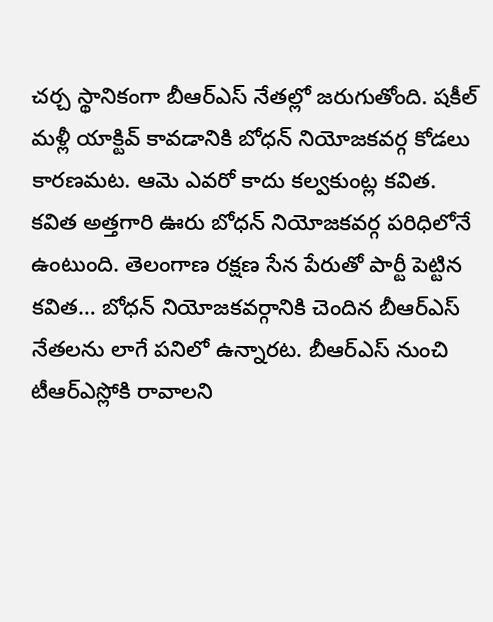చర్చ స్థానికంగా బీఆర్ఎస్ నేతల్లో జరుగుతోంది. షకీల్ మళ్లీ యాక్టివ్ కావడానికి బోధన్ నియోజకవర్గ కోడలు కారణమట. ఆమె ఎవరో కాదు కల్వకుంట్ల కవిత. కవిత అత్తగారి ఊరు బోధన్ నియోజకవర్గ పరిధిలోనే ఉంటుంది. తెలంగాణ రక్షణ సేన పేరుతో పార్టీ పెట్టిన కవిత… బోధన్ నియోజకవర్గానికి చెందిన బీఆర్ఎస్ నేతలను లాగే పనిలో ఉన్నారట. బీఆర్ఎస్ నుంచి టీఆర్ఎస్లోకి రావాలని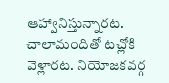ఆహ్వానిస్తున్నారట. చాలామందితో టచ్లోకి వెళ్లారట. నియోజకవర్గ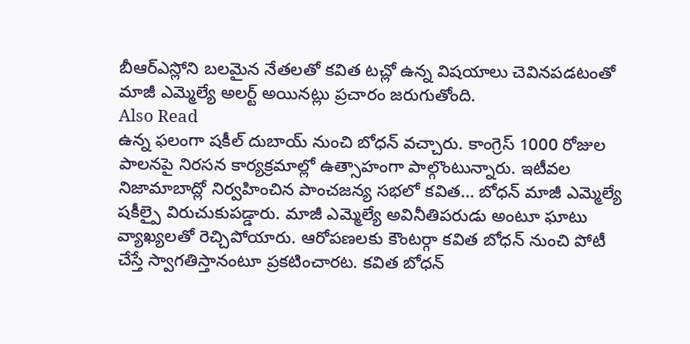బీఆర్ఎస్లోని బలమైన నేతలతో కవిత టచ్లో ఉన్న విషయాలు చెవినపడటంతో మాజీ ఎమ్మెల్యే అలర్ట్ అయినట్లు ప్రచారం జరుగుతోంది.
Also Read
ఉన్న ఫలంగా షకీల్ దుబాయ్ నుంచి బోధన్ వచ్చారు. కాంగ్రెస్ 1000 రోజుల పాలనపై నిరసన కార్యక్రమాల్లో ఉత్సాహంగా పాల్గొంటున్నారు. ఇటీవల నిజామాబాద్లో నిర్వహించిన పాంచజన్య సభలో కవిత… బోధన్ మాజీ ఎమ్మెల్యే షకీల్పై విరుచుకుపడ్డారు. మాజీ ఎమ్మెల్యే అవినీతిపరుడు అంటూ ఘాటు వ్యాఖ్యలతో రెచ్చిపోయారు. ఆరోపణలకు కౌంటర్గా కవిత బోధన్ నుంచి పోటీ చేస్తే స్వాగతిస్తానంటూ ప్రకటించారట. కవిత బోధన్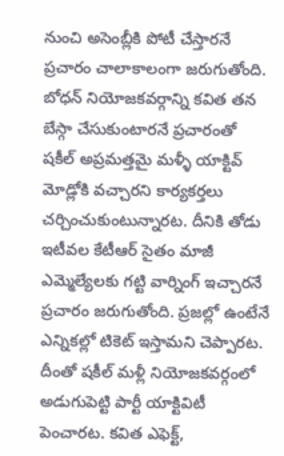నుంచి అసెంబ్లీకి పోటీ చేస్తారనే ప్రచారం చాలాకాలంగా జరుగుతోంది. బోధన్ నియోజకవర్గాన్ని కవిత తన బేస్గా చేసుకుంటారనే ప్రచారంతో షకీల్ అప్రమత్తమై మళ్ళీ యాక్టివ్ మోడ్లోకి వచ్చారని కార్యకర్తలు చర్చించుకుంటున్నారట. దీనికి తోడు ఇటీవల కేటీఆర్ సైతం మాజీ ఎమ్మెల్యేలకు గట్టి వార్నింగ్ ఇచ్చారనే ప్రచారం జరుగుతోంది. ప్రజల్లో ఉంటేనే ఎన్నికల్లో టికెట్ ఇస్తామని చెప్పారట. దీంతో షకీల్ మళ్లీ నియోజకవర్గంలో అడుగుపెట్టి పార్టీ యాక్టివిటీ పెంచారట. కవిత ఎఫెక్ట్,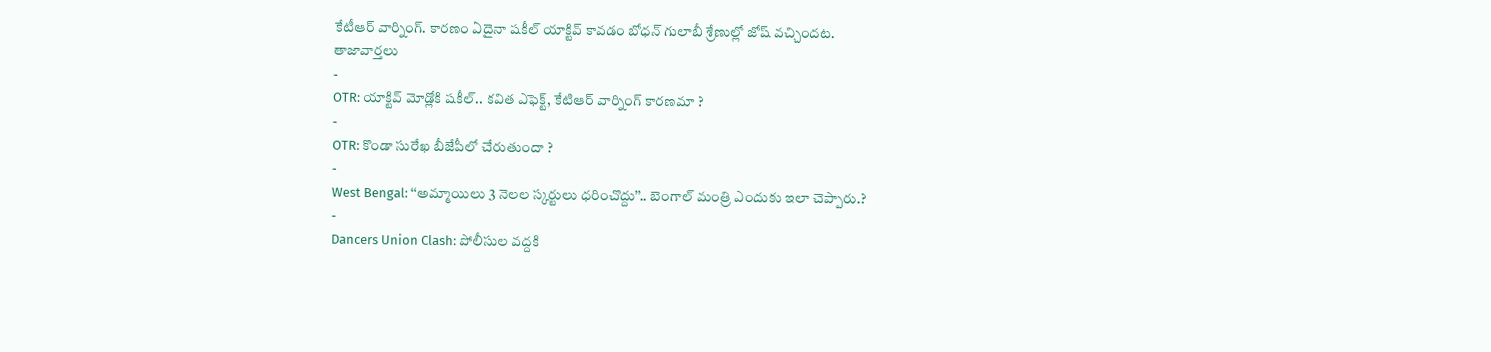కేటీఆర్ వార్నింగ్. కారణం ఏదైనా షకీల్ యాక్టివ్ కావడం బోధన్ గులాబీ శ్రేణుల్లో జోష్ వచ్చిందట.
తాజావార్తలు
-
OTR: యాక్టివ్ మోడ్లోకి షకీల్.. కవిత ఎఫెక్ట్, కేటిఆర్ వార్నింగ్ కారణమా ?
-
OTR: కొండా సురేఖ బీజేపీలో చేరుతుందా ?
-
West Bengal: ‘‘అమ్మాయిలు 3 నెలల స్కర్టులు ధరించొద్దు’’.. బెంగాల్ మంత్రి ఎందుకు ఇలా చెప్పారు.?
-
Dancers Union Clash: పోలీసుల వద్దకి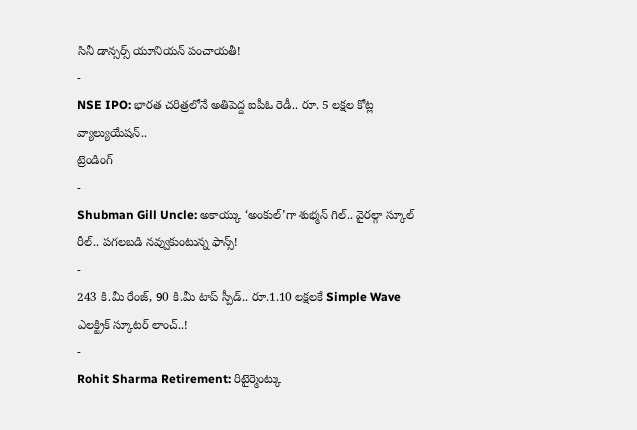సినీ డాన్సర్స్ యూనియన్ పంచాయతీ!
-
NSE IPO: భారత చరిత్రలోనే అతిపెద్ద ఐపీఓ రెడీ.. రూ. 5 లక్షల కోట్ల వ్యాల్యుయేషన్..
ట్రెండింగ్
-
Shubman Gill Uncle: అకాయ్కు ‘అంకుల్’గా శుభ్మన్ గిల్.. వైరల్గా స్కూల్ రీల్.. పగలబడి నవ్వుకుంటున్న ఫాన్స్!
-
243 కి.మీ రేంజ్, 90 కి.మీ టాప్ స్పీడ్.. రూ.1.10 లక్షలకే Simple Wave ఎలక్ట్రిక్ స్కూటర్ లాంచ్..!
-
Rohit Sharma Retirement: రిటైర్మెంట్కు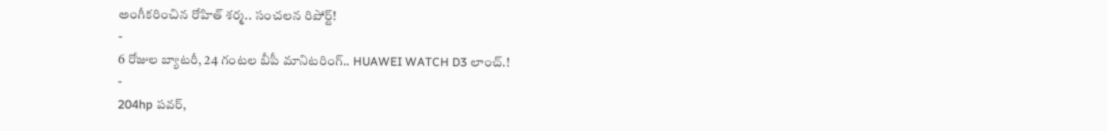అంగీకరించిన రోహిత్ శర్మ.. సంచలన రిపోర్ట్!
-
6 రోజుల బ్యాటరీ, 24 గంటల బీపీ మానిటరింగ్.. HUAWEI WATCH D3 లాంచ్.!
-
204hp పవర్,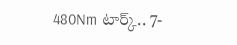480Nm టార్క్.. 7-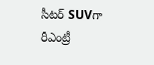సీటర్ SUVగా రీఎంట్రీ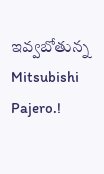ఇవ్వబోతున్న Mitsubishi Pajero.!